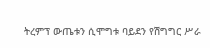ትረምፕ ውጤቱን ሲሞግቱ ባይደን የሽግግር ሥራ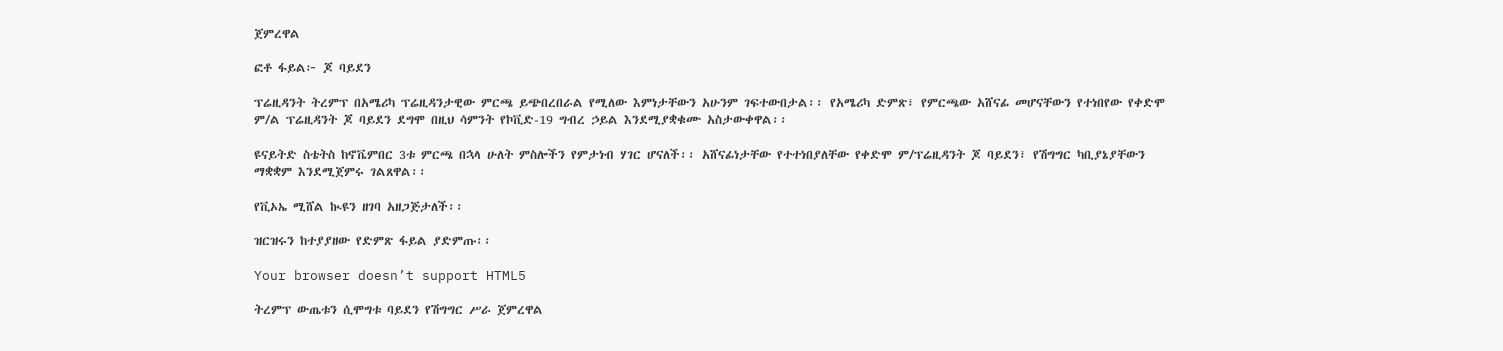ጀምረዋል

ፎቶ ፋይል፦ ጆ ባይደን

ፕሬዚዳንት ትረምፕ በአሜሪካ ፕሬዚዳንታዊው ምርጫ ይጭበረበራል የሚለው እምነታቸውን አሁንም ገፍተውበታል፡፡ የአሜሪካ ድምጽ፣ የምርጫው አሸናፊ መሆናቸውን የተነበየው የቀድሞ ም/ል ፕሬዚዳንት ጆ ባይደን ደግሞ በዚህ ሳምንት የኮቪድ-19 ግብረ ኃይል እንደሚያቋቁሙ አስታውቀዋል፡፡

ዩናይትድ ስቴትስ ከኖቬምበር 3ቱ ምርጫ በኋላ ሁለት ምስሎችን የምታነብ ሃገር ሆናለች፡፡ አሸናፊነታቸው የተተነበያለቸው የቀድሞ ም/ፕሬዚዳንት ጆ ባይደን፣ የሽግግር ካቢያኔያቸውን ማቋቋም እንደሚጀምሩ ገልጸዋል፡፡

የቪኦኤ ሚሸል ኲዩን ዘገባ አዘጋጅታለች፡፡

ዝርዝሩን ከተያያዘው የድምጽ ፋይል ያድምጡ፡፡

Your browser doesn’t support HTML5

ትረምፕ ውጤቱን ሲሞግቱ ባይደን የሽግግር ሥራ ጀምረዋል